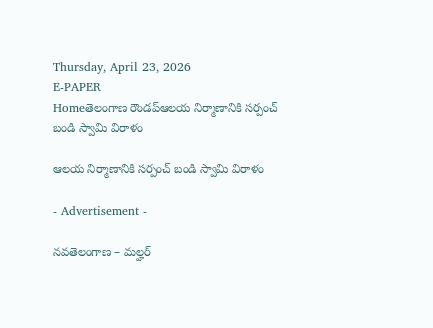Thursday, April 23, 2026
E-PAPER
Homeతెలంగాణ రౌండప్ఆలయ నిర్మాణానికి సర్పంచ్ బండి స్వామి విరాళం

ఆలయ నిర్మాణానికి సర్పంచ్ బండి స్వామి విరాళం

- Advertisement -

నవతెలంగాణ – మల్హర్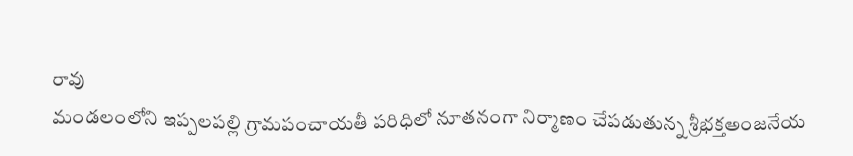రావు
మండలంలోని ఇప్పలపల్లి గ్రామపంచాయతీ పరిధిలో నూతనంగా నిర్మాణం చేపడుతున్న శ్రీభక్తఅంజనేయ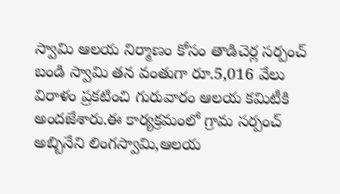స్వామి ఆలయ నిర్మాణం కోసం తాడిచెర్ల సర్పంచ్ బండి స్వామి తన వంతుగా రూ.5,016 వేలు విరాళం ప్రకటించి గురువారం ఆలయ కమిటీకి అందజేశారు.ఈ కార్యక్రమంలో గ్రామ సర్పంచ్ అబ్బినేని లింగస్వామి,ఆలయ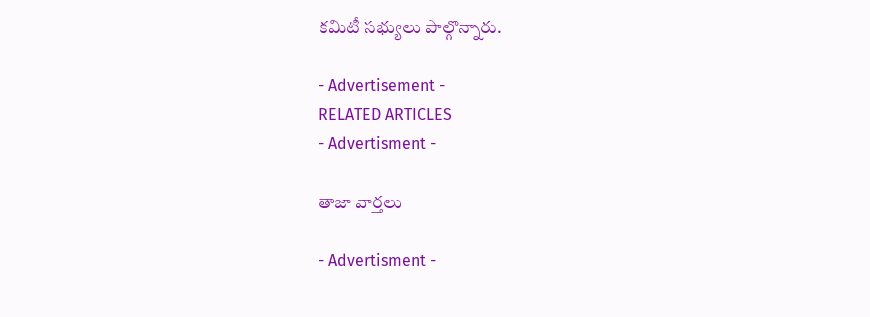కమిటీ సభ్యులు పాల్గొన్నారు.

- Advertisement -
RELATED ARTICLES
- Advertisment -

తాజా వార్తలు

- Advertisment -